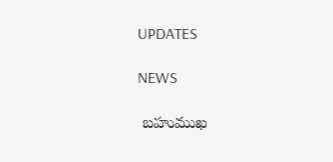UPDATES

NEWS

 బహుముఖ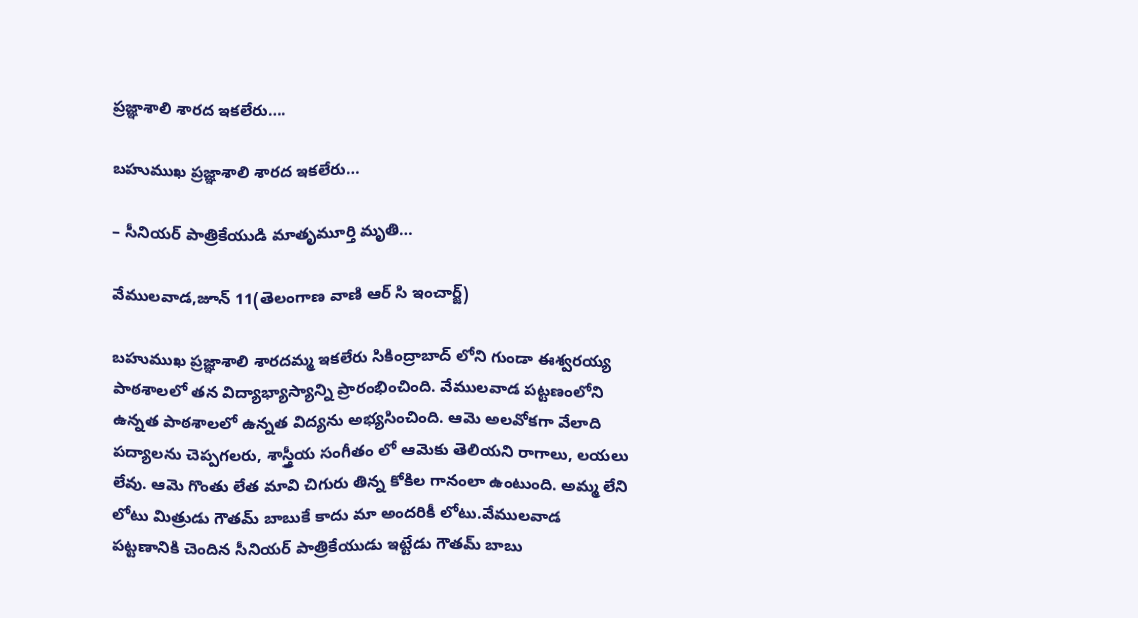ప్రజ్ఞాశాలి శారద ఇకలేరు….

బహుముఖ ప్రజ్ఞాశాలి శారద ఇకలేరు…

– సీనియర్ పాత్రికేయుడి మాతృమూర్తి మృతి…

వేములవాడ,జూన్ 11(తెలంగాణ వాణి ఆర్ సి ఇంచార్జ్)

బహుముఖ ప్రజ్ఞాశాలి శారదమ్మ ఇకలేరు సికింద్రాబాద్ లోని గుండా ఈశ్వరయ్య పాఠశాలలో తన విద్యాభ్యాస్యాన్ని ప్రారంభించింది. వేములవాడ పట్టణంలోని ఉన్నత పాఠశాలలో ఉన్నత విద్యను అభ్యసించింది. ఆమె అలవోకగా వేలాది పద్యాలను చెప్పగలరు, శాస్త్రీయ సంగీతం లో ఆమెకు తెలియని రాగాలు, లయలు లేవు. ఆమె గొంతు లేత మావి చిగురు తిన్న కోకిల గానంలా ఉంటుంది. అమ్మ లేని లోటు మిత్రుడు గౌతమ్ బాబుకే కాదు మా అందరికీ లోటు.వేములవాడ పట్టణానికి చెందిన సీనియర్ పాత్రికేయుడు ఇట్టేడు గౌతమ్ బాబు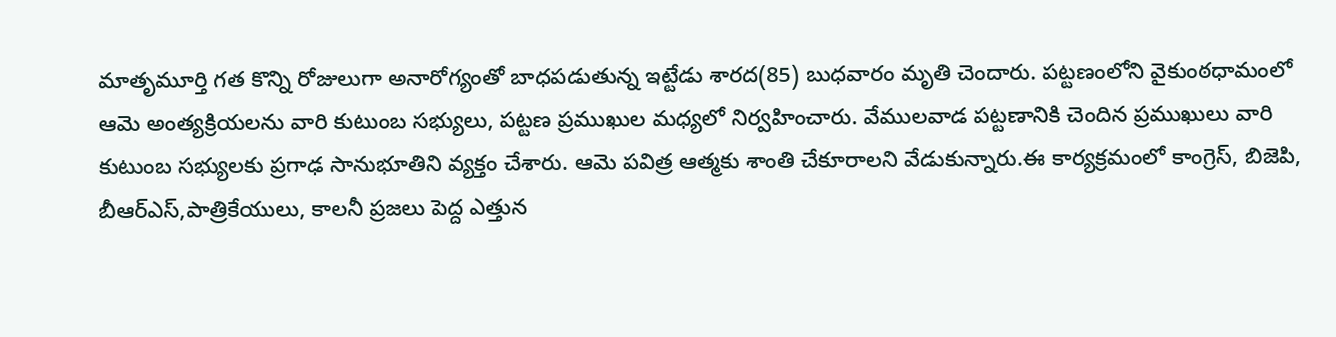మాతృమూర్తి గత కొన్ని రోజులుగా అనారోగ్యంతో బాధపడుతున్న ఇట్టేడు శారద(85) బుధవారం మృతి చెందారు. పట్టణంలోని వైకుంఠధామంలో ఆమె అంత్యక్రియలను వారి కుటుంబ సభ్యులు, పట్టణ ప్రముఖుల మధ్యలో నిర్వహించారు. వేములవాడ పట్టణానికి చెందిన ప్రముఖులు వారి కుటుంబ సభ్యులకు ప్రగాఢ సానుభూతిని వ్యక్తం చేశారు. ఆమె పవిత్ర ఆత్మకు శాంతి చేకూరాలని వేడుకున్నారు.ఈ కార్యక్రమంలో కాంగ్రెస్, బిజెపి, బీఆర్ఎస్,పాత్రికేయులు, కాలనీ ప్రజలు పెద్ద ఎత్తున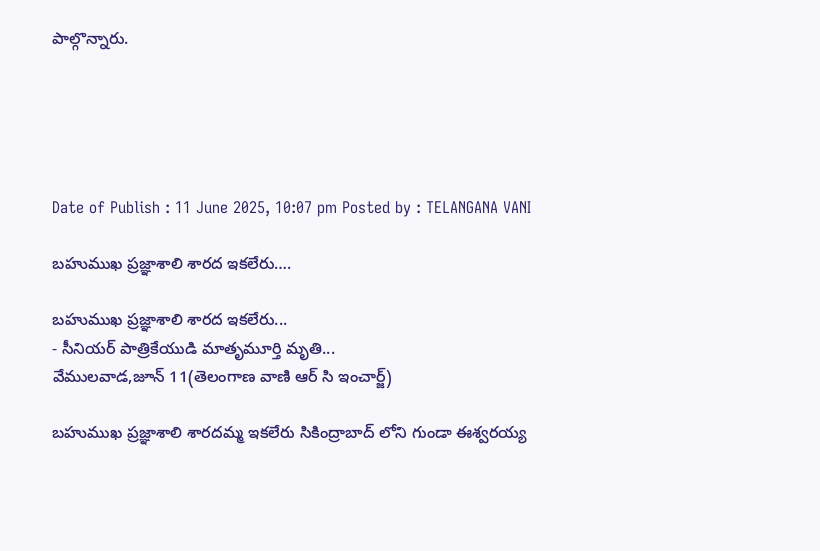పాల్గొన్నారు.





Date of Publish : 11 June 2025, 10:07 pm Posted by : TELANGANA VANI

బహుముఖ ప్రజ్ఞాశాలి శారద ఇకలేరు….

బహుముఖ ప్రజ్ఞాశాలి శారద ఇకలేరు...
- సీనియర్ పాత్రికేయుడి మాతృమూర్తి మృతి...
వేములవాడ,జూన్ 11(తెలంగాణ వాణి ఆర్ సి ఇంచార్జ్)

బహుముఖ ప్రజ్ఞాశాలి శారదమ్మ ఇకలేరు సికింద్రాబాద్ లోని గుండా ఈశ్వరయ్య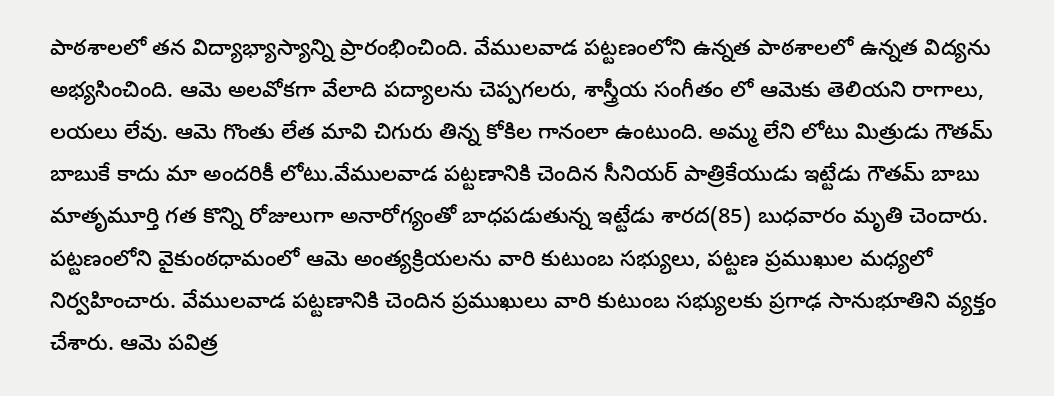పాఠశాలలో తన విద్యాభ్యాస్యాన్ని ప్రారంభించింది. వేములవాడ పట్టణంలోని ఉన్నత పాఠశాలలో ఉన్నత విద్యను అభ్యసించింది. ఆమె అలవోకగా వేలాది పద్యాలను చెప్పగలరు, శాస్త్రీయ సంగీతం లో ఆమెకు తెలియని రాగాలు, లయలు లేవు. ఆమె గొంతు లేత మావి చిగురు తిన్న కోకిల గానంలా ఉంటుంది. అమ్మ లేని లోటు మిత్రుడు గౌతమ్ బాబుకే కాదు మా అందరికీ లోటు.వేములవాడ పట్టణానికి చెందిన సీనియర్ పాత్రికేయుడు ఇట్టేడు గౌతమ్ బాబు మాతృమూర్తి గత కొన్ని రోజులుగా అనారోగ్యంతో బాధపడుతున్న ఇట్టేడు శారద(85) బుధవారం మృతి చెందారు. పట్టణంలోని వైకుంఠధామంలో ఆమె అంత్యక్రియలను వారి కుటుంబ సభ్యులు, పట్టణ ప్రముఖుల మధ్యలో నిర్వహించారు. వేములవాడ పట్టణానికి చెందిన ప్రముఖులు వారి కుటుంబ సభ్యులకు ప్రగాఢ సానుభూతిని వ్యక్తం చేశారు. ఆమె పవిత్ర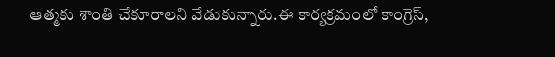ఆత్మకు శాంతి చేకూరాలని వేడుకున్నారు.ఈ కార్యక్రమంలో కాంగ్రెస్,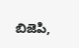బిజెపి,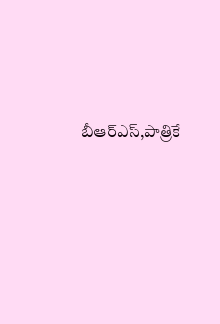బీఆర్ఎస్,పాత్రికే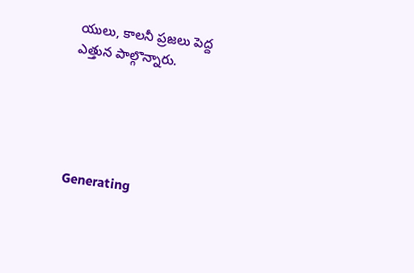యులు, కాలనీ ప్రజలు పెద్ద ఎత్తున పాల్గొన్నారు.





Generating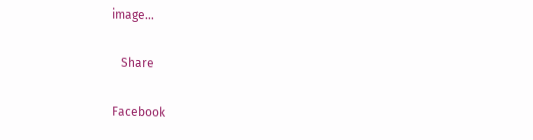image…

   Share

Facebook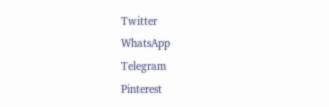Twitter
WhatsApp
Telegram
Pinterest